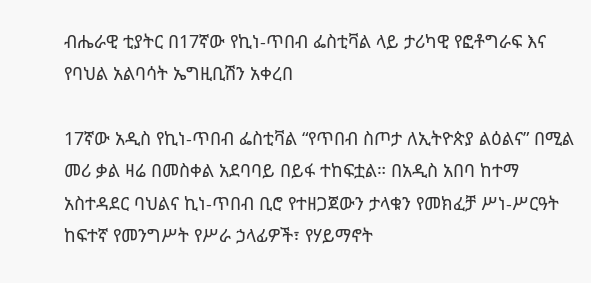ብሔራዊ ቲያትር በ17ኛው የኪነ-ጥበብ ፌስቲቫል ላይ ታሪካዊ የፎቶግራፍ እና የባህል አልባሳት ኤግዚቢሽን አቀረበ

17ኛው አዲስ የኪነ-ጥበብ ፌስቲቫል “የጥበብ ስጦታ ለኢትዮጵያ ልዕልና” በሚል መሪ ቃል ዛሬ በመስቀል አደባባይ በይፋ ተከፍቷል። በአዲስ አበባ ከተማ አስተዳደር ባህልና ኪነ-ጥበብ ቢሮ የተዘጋጀውን ታላቁን የመክፈቻ ሥነ-ሥርዓት ከፍተኛ የመንግሥት የሥራ ኃላፊዎች፣ የሃይማኖት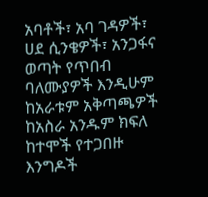አባቶች፣ አባ ገዳዎች፣ ሀደ ሲንቄዎች፣ አንጋፋና ወጣት የጥበብ ባለሙያዎች እንዲሁም ከአራቱም አቅጣጫዎች ከአስራ አንዱም ክፍለ ከተሞች የተጋበዙ እንግዶች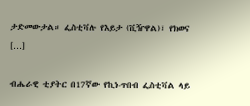ታድመውታል። ፌስቲቫሉ የእይታ (ቪዥዋል)፣ የክወና […]

ብሔራዊ ቲያትር በ17ኛው የኪነ-ጥበብ ፌስቲቫል ላይ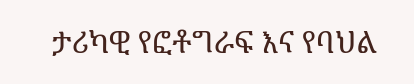ታሪካዊ የፎቶግራፍ እና የባህል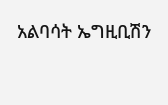አልባሳት ኤግዚቢሽን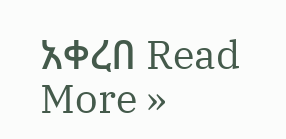አቀረበ Read More »